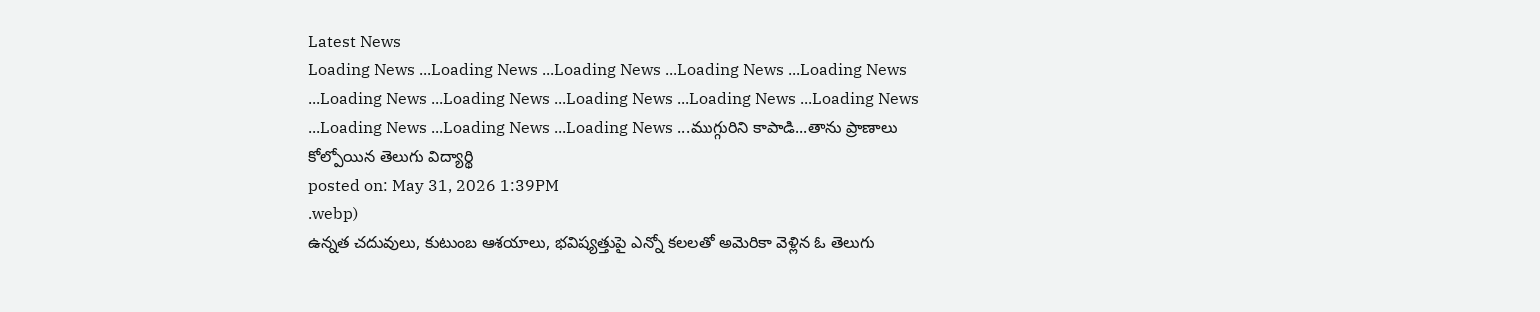Latest News
Loading News ...Loading News ...Loading News ...Loading News ...Loading News ...Loading News ...Loading News ...Loading News ...Loading News ...Loading News ...Loading News ...Loading News ...Loading News ...ముగ్గురిని కాపాడి...తాను ప్రాణాలు కోల్పోయిన తెలుగు విద్యార్థి
posted on: May 31, 2026 1:39PM
.webp)
ఉన్నత చదువులు, కుటుంబ ఆశయాలు, భవిష్యత్తుపై ఎన్నో కలలతో అమెరికా వెళ్లిన ఓ తెలుగు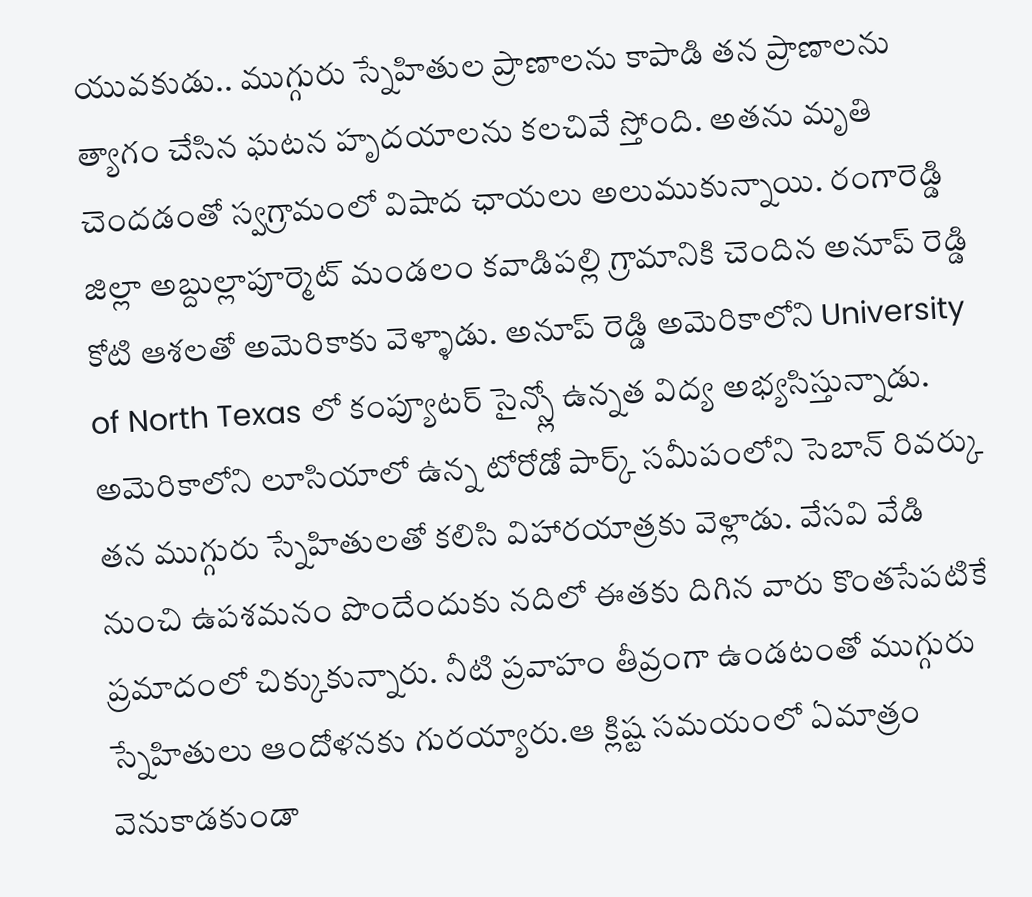యువకుడు.. ముగ్గురు స్నేహితుల ప్రాణాలను కాపాడి తన ప్రాణాలను త్యాగం చేసిన ఘటన హృదయాలను కలచివే స్తోంది. అతను మృతి చెందడంతో స్వగ్రామంలో విషాద ఛాయలు అలుముకున్నాయి. రంగారెడ్డి జిల్లా అబ్దుల్లాపూర్మెట్ మండలం కవాడిపల్లి గ్రామానికి చెందిన అనూప్ రెడ్డి కోటి ఆశలతో అమెరికాకు వెళ్ళాడు. అనూప్ రెడ్డి అమెరికాలోని University of North Texas లో కంప్యూటర్ సైన్స్లో ఉన్నత విద్య అభ్యసిస్తున్నాడు.
అమెరికాలోని లూసియాలో ఉన్న టోరోడో పార్క్ సమీపంలోని సెబాన్ రివర్కు తన ముగ్గురు స్నేహితులతో కలిసి విహారయాత్రకు వెళ్లాడు. వేసవి వేడి నుంచి ఉపశమనం పొందేందుకు నదిలో ఈతకు దిగిన వారు కొంతసేపటికే ప్రమాదంలో చిక్కుకున్నారు. నీటి ప్రవాహం తీవ్రంగా ఉండటంతో ముగ్గురు స్నేహితులు ఆందోళనకు గురయ్యారు.ఆ క్లిష్ట సమయంలో ఏమాత్రం వెనుకాడకుండా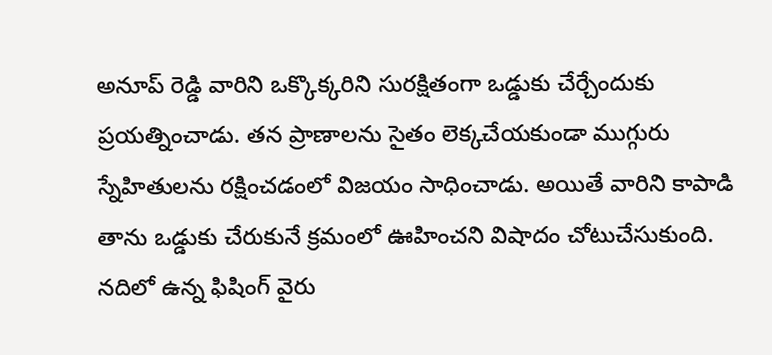అనూప్ రెడ్డి వారిని ఒక్కొక్కరిని సురక్షితంగా ఒడ్డుకు చేర్చేందుకు ప్రయత్నించాడు. తన ప్రాణాలను సైతం లెక్కచేయకుండా ముగ్గురు స్నేహితులను రక్షించడంలో విజయం సాధించాడు. అయితే వారిని కాపాడి తాను ఒడ్డుకు చేరుకునే క్రమంలో ఊహించని విషాదం చోటుచేసుకుంది.
నదిలో ఉన్న ఫిషింగ్ వైరు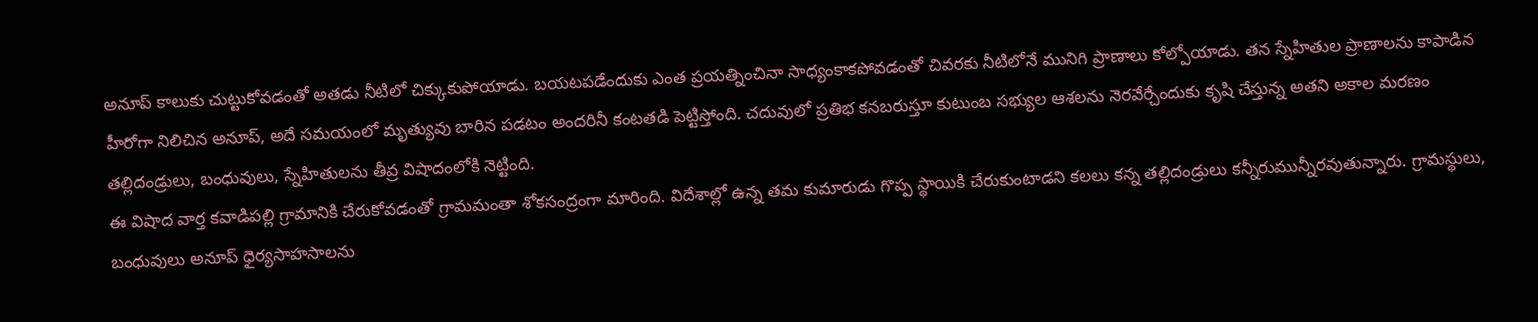అనూప్ కాలుకు చుట్టుకోవడంతో అతడు నీటిలో చిక్కుకుపోయాడు. బయటపడేందుకు ఎంత ప్రయత్నించినా సాధ్యంకాకపోవడంతో చివరకు నీటిలోనే మునిగి ప్రాణాలు కోల్పోయాడు. తన స్నేహితుల ప్రాణాలను కాపాడిన హీరోగా నిలిచిన అనూప్, అదే సమయంలో మృత్యువు బారిన పడటం అందరినీ కంటతడి పెట్టిస్తోంది. చదువులో ప్రతిభ కనబరుస్తూ కుటుంబ సభ్యుల ఆశలను నెరవేర్చేందుకు కృషి చేస్తున్న అతని అకాల మరణం తల్లిదండ్రులు, బంధువులు, స్నేహితులను తీవ్ర విషాదంలోకి నెట్టింది.
ఈ విషాద వార్త కవాడిపల్లి గ్రామానికి చేరుకోవడంతో గ్రామమంతా శోకసంద్రంగా మారింది. విదేశాల్లో ఉన్న తమ కుమారుడు గొప్ప స్థాయికి చేరుకుంటాడని కలలు కన్న తల్లిదండ్రులు కన్నీరుమున్నీరవుతున్నారు. గ్రామస్థులు, బంధువులు అనూప్ ధైర్యసాహసాలను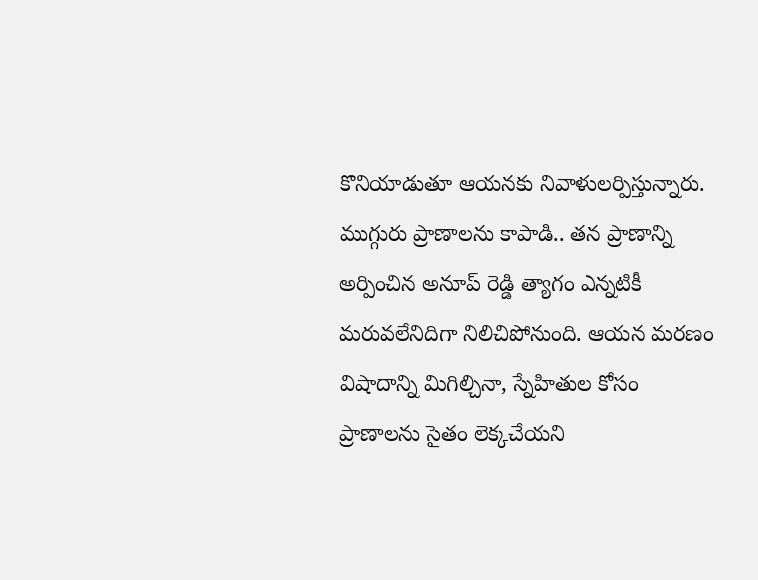కొనియాడుతూ ఆయనకు నివాళులర్పిస్తున్నారు. ముగ్గురు ప్రాణాలను కాపాడి.. తన ప్రాణాన్ని అర్పించిన అనూప్ రెడ్డి త్యాగం ఎన్నటికీ మరువలేనిదిగా నిలిచిపోనుంది. ఆయన మరణం విషాదాన్ని మిగిల్చినా, స్నేహితుల కోసం ప్రాణాలను సైతం లెక్కచేయని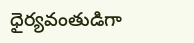ధైర్యవంతుడిగా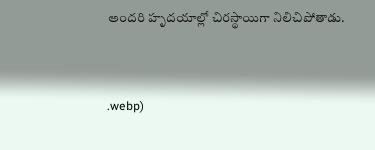అందరి హృదయాల్లో చిరస్థాయిగా నిలిచిపోతాడు.


.webp)